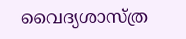വൈദ്യശാസ്ത്ര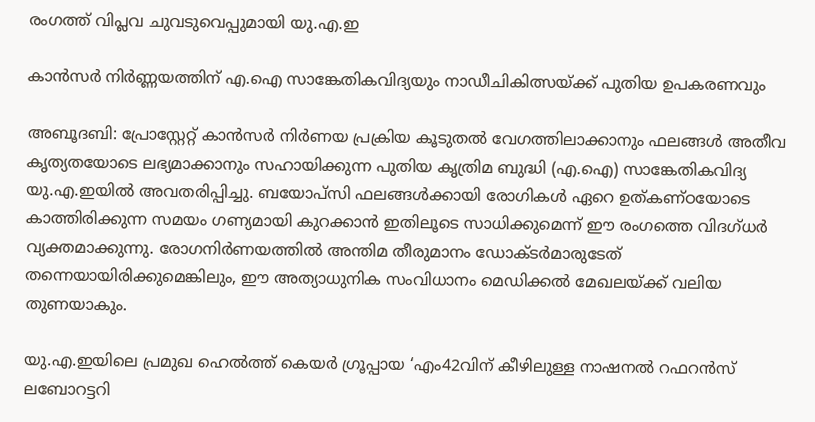രംഗത്ത് വിപ്ലവ ചുവടുവെപ്പുമായി യു.എ.ഇ

കാൻസർ നിർണ്ണയത്തിന് എ.ഐ സാങ്കേതികവിദ്യയും നാഡീചികിത്സയ്ക്ക് പുതിയ ഉപകരണവും

അബൂദബി: പ്രോസ്റ്റേറ്റ് കാന്‍സര്‍ നിര്‍ണയ പ്രക്രിയ കൂടുതല്‍ വേഗത്തിലാക്കാനും ഫലങ്ങള്‍ അതീവ കൃത്യതയോടെ ലഭ്യമാക്കാനും സഹായിക്കുന്ന പുതിയ കൃത്രിമ ബുദ്ധി (എ.ഐ) സാങ്കേതികവിദ്യ യു.എ.ഇയില്‍ അവതരിപ്പിച്ചു. ബയോപ്‌സി ഫലങ്ങള്‍ക്കായി രോഗികള്‍ ഏറെ ഉത്കണ്ഠയോടെ കാത്തിരിക്കുന്ന സമയം ഗണ്യമായി കുറക്കാന്‍ ഇതിലൂടെ സാധിക്കുമെന്ന് ഈ രംഗത്തെ വിദഗ്ധര്‍ വ്യക്തമാക്കുന്നു. രോഗനിര്‍ണയത്തില്‍ അന്തിമ തീരുമാനം ഡോക്ടര്‍മാരുടേത് തന്നെയായിരിക്കുമെങ്കിലും, ഈ അത്യാധുനിക സംവിധാനം മെഡിക്കല്‍ മേഖലയ്ക്ക് വലിയ തുണയാകും.

യു.എ.ഇയിലെ പ്രമുഖ ഹെല്‍ത്ത് കെയര്‍ ഗ്രൂപ്പായ ‘എം42വിന് കീഴിലുള്ള നാഷനല്‍ റഫറന്‍സ് ലബോറട്ടറി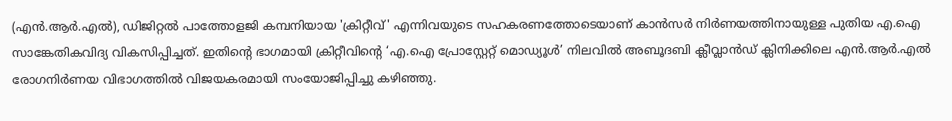(എന്‍.ആര്‍.എല്‍), ഡിജിറ്റല്‍ പാത്തോളജി കമ്പനിയായ 'ക്രിറ്റീവ്' എന്നിവയുടെ സഹകരണത്തോടെയാണ് കാന്‍സര്‍ നിര്‍ണയത്തിനായുള്ള പുതിയ എ.ഐ സാങ്കേതികവിദ്യ വികസിപ്പിച്ചത്. ഇതിന്‍റെ ഭാഗമായി ക്രിറ്റീവിന്റെ ‘എ.ഐ പ്രോസ്റ്റേറ്റ് മൊഡ്യൂള്‍’ നിലവില്‍ അബൂദബി ക്ലീവ്ലാന്‍ഡ് ക്ലിനിക്കിലെ എന്‍.ആര്‍.എല്‍ രോഗനിര്‍ണയ വിഭാഗത്തില്‍ വിജയകരമായി സംയോജിപ്പിച്ചു കഴിഞ്ഞു.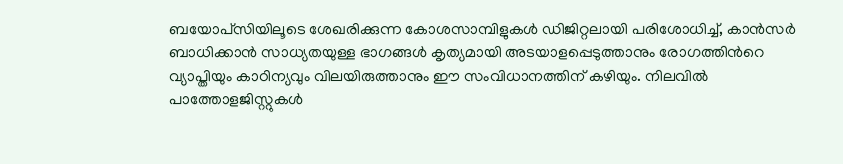ബയോപ്‌സിയിലൂടെ ശേഖരിക്കുന്ന കോശസാമ്പിളുകള്‍ ഡിജിറ്റലായി പരിശോധിച്ച്, കാന്‍സര്‍ ബാധിക്കാന്‍ സാധ്യതയുള്ള ഭാഗങ്ങള്‍ കൃത്യമായി അടയാളപ്പെടുത്താനും രോഗത്തിന്‍റെ വ്യാപ്തിയും കാഠിന്യവും വിലയിരുത്താനും ഈ സംവിധാനത്തിന് കഴിയും. നിലവില്‍ പാത്തോളജിസ്റ്റുകള്‍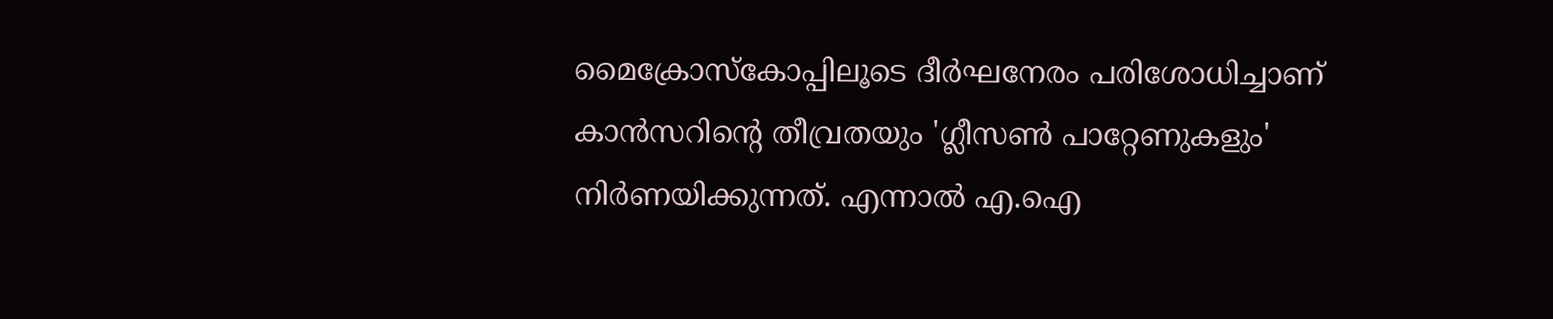മൈക്രോസ്‌കോപ്പിലൂടെ ദീര്‍ഘനേരം പരിശോധിച്ചാണ് കാന്‍സറിന്‍റെ തീവ്രതയും 'ഗ്ലീസണ്‍ പാറ്റേണുകളും' നിര്‍ണയിക്കുന്നത്. എന്നാല്‍ എ.ഐ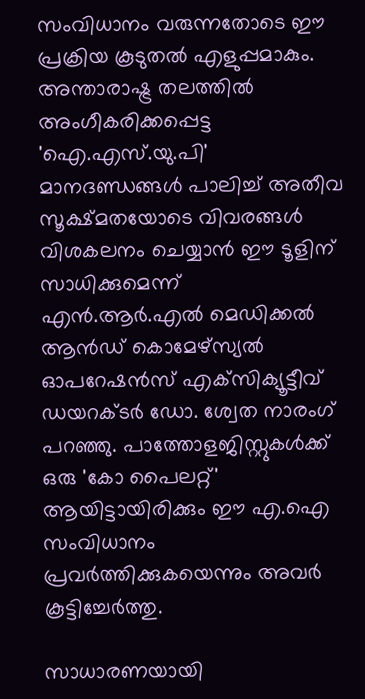സംവിധാനം വരുന്നതോടെ ഈ പ്രക്രിയ കൂടുതല്‍ എളുപ്പമാകും. അന്താരാഷ്ട്ര തലത്തില്‍ അംഗീകരിക്കപ്പെട്ട 'ഐ.എസ്.യു.പി' മാനദണ്ഡങ്ങള്‍ പാലിച്ച് അതീവ സൂക്ഷ്മതയോടെ വിവരങ്ങള്‍ വിശകലനം ചെയ്യാന്‍ ഈ ടൂളിന് സാധിക്കുമെന്ന് എന്‍.ആര്‍.എല്‍ മെഡിക്കല്‍ ആൻഡ് കൊമേഴ്‌സ്യല്‍ ഓപറേഷന്‍സ് എക്‌സിക്യൂട്ടീവ് ഡയറക്ടര്‍ ഡോ. ശ്വേത നാരംഗ് പറഞ്ഞു. പാത്തോളജിസ്റ്റുകള്‍ക്ക് ഒരു 'കോ പൈലറ്റ്' ആയിട്ടായിരിക്കും ഈ എ.ഐ സംവിധാനം പ്രവര്‍ത്തിക്കുകയെന്നും അവര്‍ കൂട്ടിച്ചേര്‍ത്തു.

സാധാരണയായി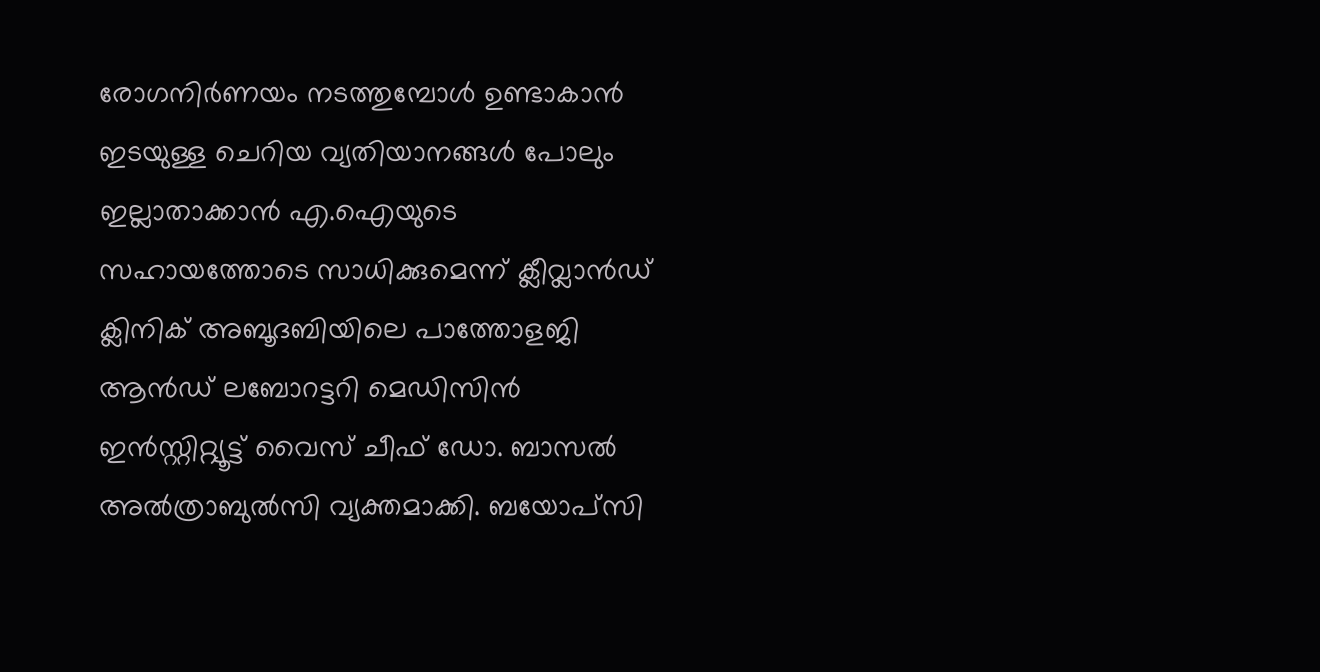രോഗനിര്‍ണയം നടത്തുമ്പോള്‍ ഉണ്ടാകാന്‍ ഇടയുള്ള ചെറിയ വ്യതിയാനങ്ങള്‍ പോലും ഇല്ലാതാക്കാന്‍ എ.ഐയുടെ സഹായത്തോടെ സാധിക്കുമെന്ന് ക്ലീവ്ലാന്‍ഡ് ക്ലിനിക് അബൂദബിയിലെ പാത്തോളജി ആൻഡ് ലബോറട്ടറി മെഡിസിന്‍ ഇന്‍സ്റ്റിറ്റ്യൂട്ട് വൈസ് ചീഫ് ഡോ. ബാസല്‍ അല്‍ത്രാബുല്‍സി വ്യക്തമാക്കി. ബയോപ്‌സി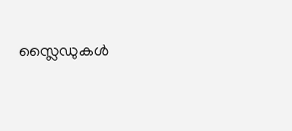സ്ലൈഡുകള്‍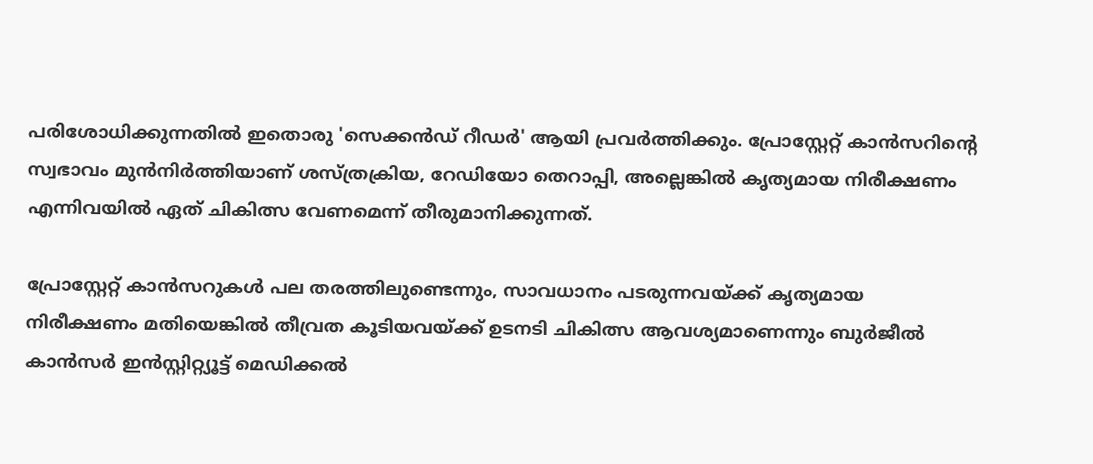പരിശോധിക്കുന്നതില്‍ ഇതൊരു 'സെക്കന്‍ഡ് റീഡര്‍' ആയി പ്രവര്‍ത്തിക്കും. പ്രോസ്റ്റേറ്റ് കാന്‍സറിന്‍റെ സ്വഭാവം മുന്‍നിര്‍ത്തിയാണ് ശസ്ത്രക്രിയ, റേഡിയോ തെറാപ്പി, അല്ലെങ്കില്‍ കൃത്യമായ നിരീക്ഷണം എന്നിവയില്‍ ഏത് ചികിത്സ വേണമെന്ന് തീരുമാനിക്കുന്നത്.

പ്രോസ്റ്റേറ്റ് കാന്‍സറുകള്‍ പല തരത്തിലുണ്ടെന്നും, സാവധാനം പടരുന്നവയ്ക്ക് കൃത്യമായ നിരീക്ഷണം മതിയെങ്കില്‍ തീവ്രത കൂടിയവയ്ക്ക് ഉടനടി ചികിത്സ ആവശ്യമാണെന്നും ബുര്‍ജീല്‍ കാന്‍സര്‍ ഇന്‍സ്റ്റിറ്റ്യൂട്ട് മെഡിക്കല്‍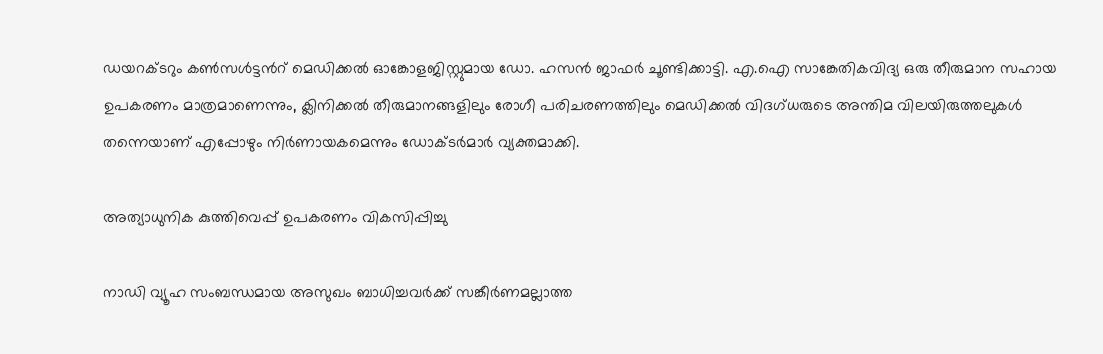ഡയറക്ടറും കണ്‍സള്‍ട്ടന്‍റ് മെഡിക്കല്‍ ഓങ്കോളജിസ്റ്റുമായ ഡോ. ഹസന്‍ ജാഫര്‍ ചൂണ്ടിക്കാട്ടി. എ.ഐ സാങ്കേതികവിദ്യ ഒരു തീരുമാന സഹായ ഉപകരണം മാത്രമാണെന്നും, ക്ലിനിക്കല്‍ തീരുമാനങ്ങളിലും രോഗീ പരിചരണത്തിലും മെഡിക്കല്‍ വിദഗ്ധരുടെ അന്തിമ വിലയിരുത്തലുകള്‍ തന്നെയാണ് എപ്പോഴും നിര്‍ണായകമെന്നും ഡോക്ടര്‍മാര്‍ വ്യക്തമാക്കി.

അത്യാധുനിക കുത്തിവെപ്പ് ഉപകരണം വികസിപ്പിച്ചു

നാഡി വ്യൂഹ സംബന്ധമായ അസുഖം ബാധിച്ചവർക്ക് സങ്കീര്‍ണമല്ലാത്ത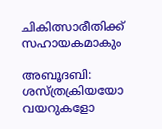ചികിത്സാരീതിക്ക് സഹായകമാകും

അബൂദബി: ശസ്ത്രക്രിയയോ വയറുകളോ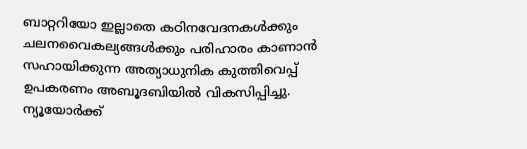ബാറ്ററിയോ ഇല്ലാതെ കഠിനവേദനകള്‍ക്കും ചലനവൈകല്യങ്ങള്‍ക്കും പരിഹാരം കാണാന്‍ സഹായിക്കുന്ന അത്യാധുനിക കുത്തിവെപ്പ് ഉപകരണം അബൂദബിയില്‍ വികസിപ്പിച്ചു. ന്യൂയോര്‍ക്ക്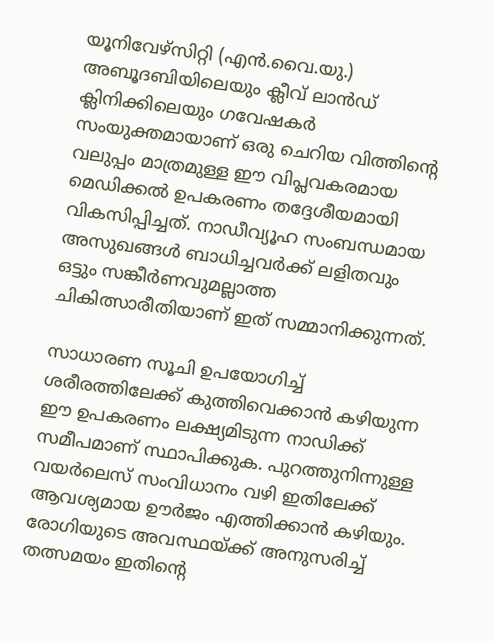യൂനിവേഴ്‌സിറ്റി (എന്‍.വൈ.യു.) അബൂദബിയിലെയും ക്ലീവ് ലാന്‍ഡ് ക്ലിനിക്കിലെയും ഗവേഷകര്‍ സംയുക്തമായാണ് ഒരു ചെറിയ വിത്തിന്‍റെ വലുപ്പം മാത്രമുള്ള ഈ വിപ്ലവകരമായ മെഡിക്കല്‍ ഉപകരണം തദ്ദേശീയമായി വികസിപ്പിച്ചത്. നാഡീവ്യൂഹ സംബന്ധമായ അസുഖങ്ങള്‍ ബാധിച്ചവര്‍ക്ക് ലളിതവും ഒട്ടും സങ്കീര്‍ണവുമല്ലാത്ത ചികിത്സാരീതിയാണ് ഇത് സമ്മാനിക്കുന്നത്.

സാധാരണ സൂചി ഉപയോഗിച്ച് ശരീരത്തിലേക്ക് കുത്തിവെക്കാന്‍ കഴിയുന്ന ഈ ഉപകരണം ലക്ഷ്യമിടുന്ന നാഡിക്ക് സമീപമാണ് സ്ഥാപിക്കുക. പുറത്തുനിന്നുള്ള വയര്‍ലെസ് സംവിധാനം വഴി ഇതിലേക്ക് ആവശ്യമായ ഊര്‍ജം എത്തിക്കാന്‍ കഴിയും. രോഗിയുടെ അവസ്ഥയ്ക്ക് അനുസരിച്ച് തത്സമയം ഇതിന്‍റെ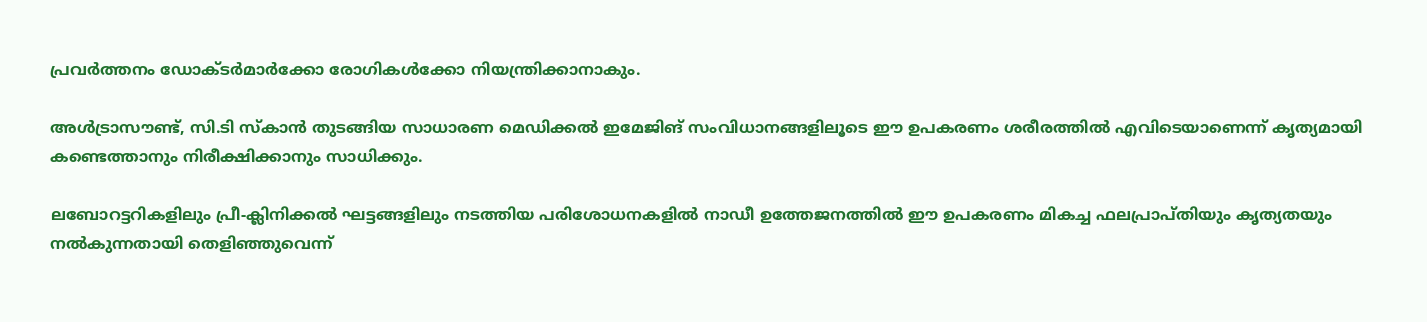പ്രവര്‍ത്തനം ഡോക്ടര്‍മാര്‍ക്കോ രോഗികള്‍ക്കോ നിയന്ത്രിക്കാനാകും.

അള്‍ട്രാസൗണ്ട്, സി.ടി സ്‌കാന്‍ തുടങ്ങിയ സാധാരണ മെഡിക്കല്‍ ഇമേജിങ് സംവിധാനങ്ങളിലൂടെ ഈ ഉപകരണം ശരീരത്തില്‍ എവിടെയാണെന്ന് കൃത്യമായി കണ്ടെത്താനും നിരീക്ഷിക്കാനും സാധിക്കും.

ലബോറട്ടറികളിലും പ്രീ-ക്ലിനിക്കല്‍ ഘട്ടങ്ങളിലും നടത്തിയ പരിശോധനകളില്‍ നാഡീ ഉത്തേജനത്തില്‍ ഈ ഉപകരണം മികച്ച ഫലപ്രാപ്തിയും കൃത്യതയും നല്‍കുന്നതായി തെളിഞ്ഞുവെന്ന്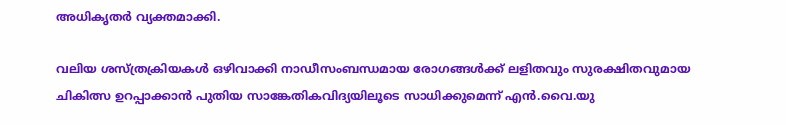അധികൃതര്‍ വ്യക്തമാക്കി.

വലിയ ശസ്ത്രക്രിയകള്‍ ഒഴിവാക്കി നാഡീസംബന്ധമായ രോഗങ്ങള്‍ക്ക് ലളിതവും സുരക്ഷിതവുമായ ചികിത്സ ഉറപ്പാക്കാന്‍ പുതിയ സാങ്കേതികവിദ്യയിലൂടെ സാധിക്കുമെന്ന് എന്‍.വൈ.യു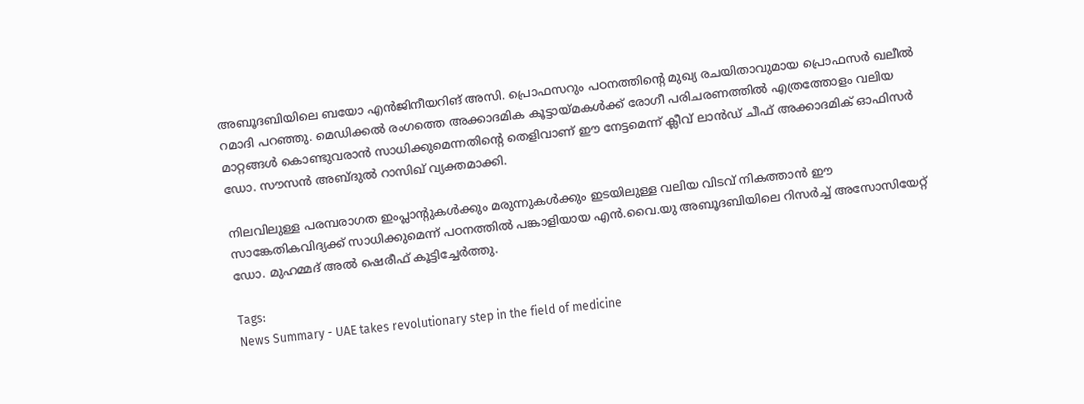അബൂദബിയിലെ ബയോ എന്‍ജിനീയറിങ് അസി. പ്രൊഫസറും പഠനത്തിന്‍റെ മുഖ്യ രചയിതാവുമായ പ്രൊഫസർ ഖലീല്‍ റമാദി പറഞ്ഞു. മെഡിക്കല്‍ രംഗത്തെ അക്കാദമിക കൂട്ടായ്മകള്‍ക്ക് രോഗീ പരിചരണത്തില്‍ എത്രത്തോളം വലിയ മാറ്റങ്ങള്‍ കൊണ്ടുവരാന്‍ സാധിക്കുമെന്നതിന്‍റെ തെളിവാണ് ഈ നേട്ടമെന്ന് ക്ലീവ് ലാൻഡ് ചീഫ് അക്കാദമിക് ഓഫിസര്‍ ഡോ. സൗസന്‍ അബ്ദുല്‍ റാസിഖ് വ്യക്തമാക്കി.

നിലവിലുള്ള പരമ്പരാഗത ഇംപ്ലാന്‍റുകള്‍ക്കും മരുന്നുകള്‍ക്കും ഇടയിലുള്ള വലിയ വിടവ് നികത്താന്‍ ഈ സാങ്കേതികവിദ്യക്ക് സാധിക്കുമെന്ന് പഠനത്തില്‍ പങ്കാളിയായ എന്‍.വൈ.യു അബൂദബിയിലെ റിസര്‍ച്ച് അസോസിയേറ്റ് ഡോ. മുഹമ്മദ് അല്‍ ഷെരീഫ് കൂട്ടിച്ചേര്‍ത്തു.

Tags:
News Summary - UAE takes revolutionary step in the field of medicine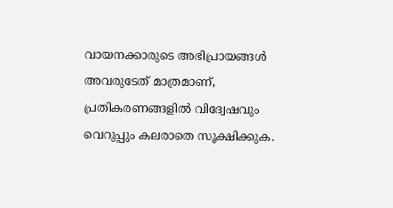വായനക്കാരുടെ അഭിപ്രായങ്ങള്‍ അവരുടേത് മാത്രമാണ്, പ്രതികരണങ്ങളിൽ വിദ്വേഷവും വെറുപ്പും കലരാതെ സൂക്ഷിക്കുക.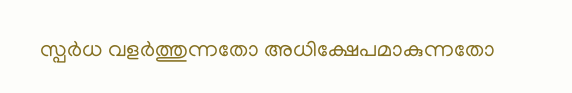സ്പർധ വളർത്തുന്നതോ അധിക്ഷേപമാകുന്നതോ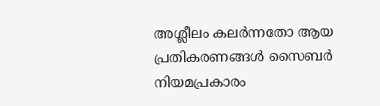അശ്ലീലം കലർന്നതോ ആയ പ്രതികരണങ്ങൾ സൈബർ നിയമപ്രകാരം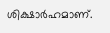ശിക്ഷാർഹമാണ്.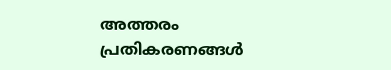അത്തരം പ്രതികരണങ്ങൾ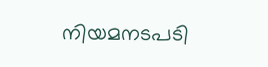നിയമനടപടി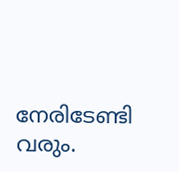നേരിടേണ്ടി വരും.